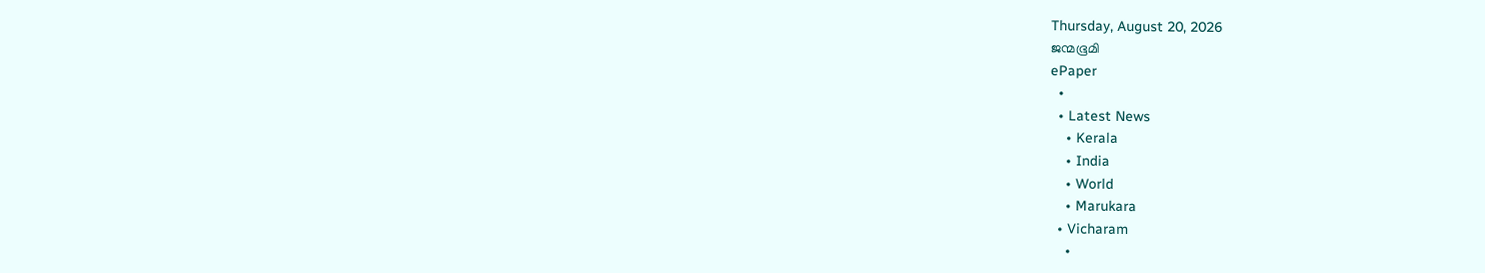Thursday, August 20, 2026
ജന്മഭൂമി
ePaper
  •
  • Latest News
    • Kerala
    • India
    • World
    • Marukara
  • Vicharam
    •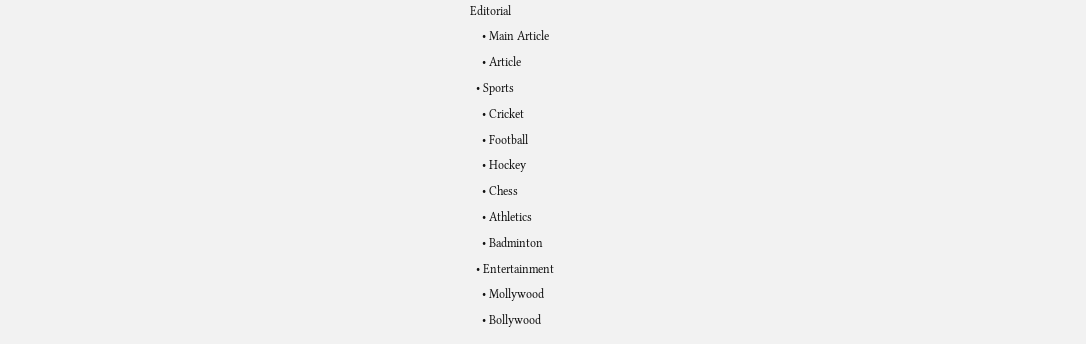Editorial
    • Main Article
    • Article
  • Sports
    • Cricket
    • Football
    • Hockey
    • Chess
    • Athletics
    • Badminton
  • Entertainment
    • Mollywood
    • Bollywood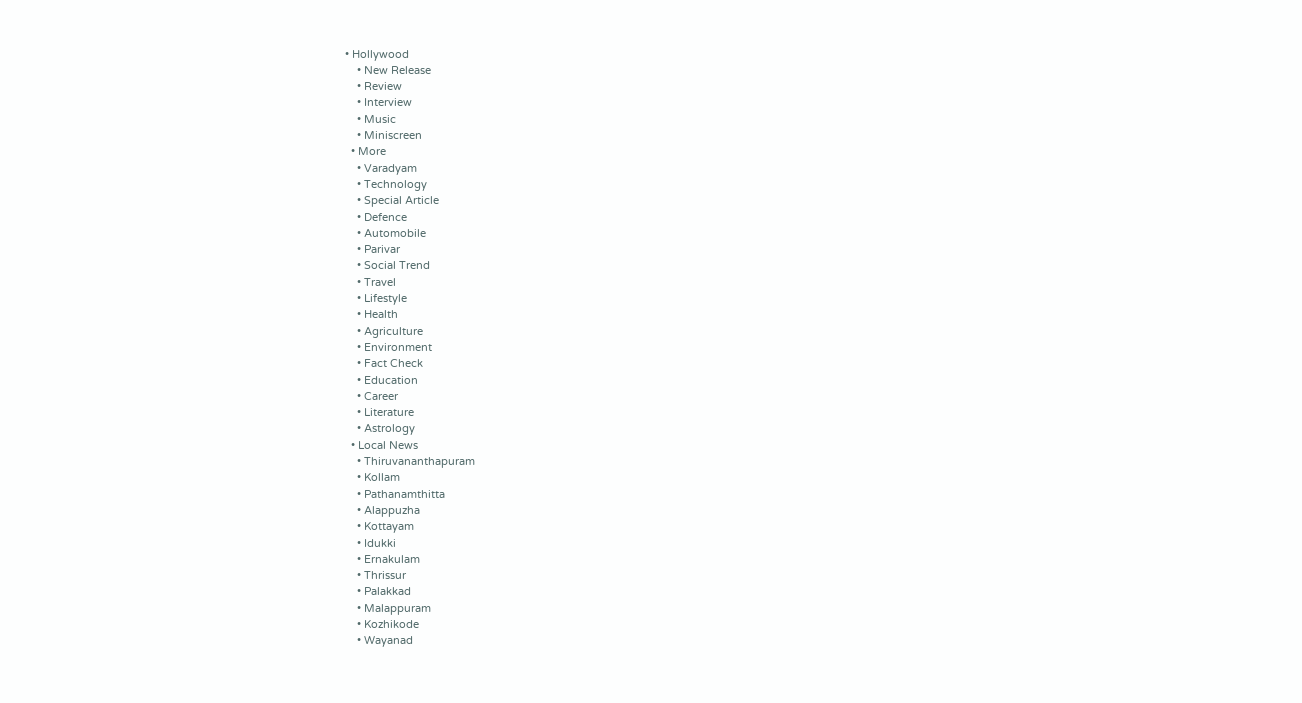• Hollywood
    • New Release
    • Review
    • Interview
    • Music
    • Miniscreen
  • More
    • Varadyam
    • Technology
    • Special Article
    • Defence
    • Automobile
    • Parivar
    • Social Trend
    • Travel
    • Lifestyle
    • Health
    • Agriculture
    • Environment
    • Fact Check
    • Education
    • Career
    • Literature
    • Astrology
  • Local News
    • Thiruvananthapuram
    • Kollam
    • Pathanamthitta
    • Alappuzha
    • Kottayam
    • Idukki
    • Ernakulam
    • Thrissur
    • Palakkad
    • Malappuram
    • Kozhikode
    • Wayanad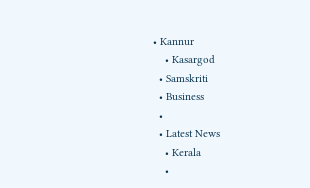• Kannur
    • Kasargod
  • Samskriti
  • Business
  •
  • Latest News
    • Kerala
    •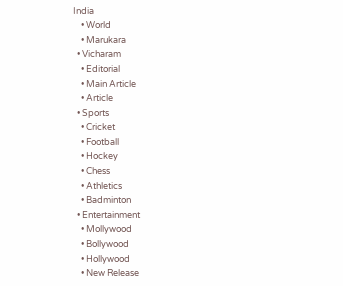India
    • World
    • Marukara
  • Vicharam
    • Editorial
    • Main Article
    • Article
  • Sports
    • Cricket
    • Football
    • Hockey
    • Chess
    • Athletics
    • Badminton
  • Entertainment
    • Mollywood
    • Bollywood
    • Hollywood
    • New Release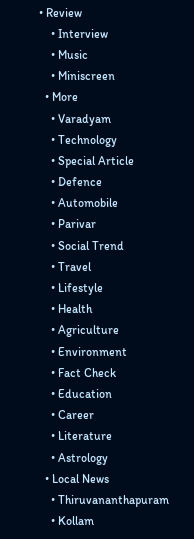• Review
    • Interview
    • Music
    • Miniscreen
  • More
    • Varadyam
    • Technology
    • Special Article
    • Defence
    • Automobile
    • Parivar
    • Social Trend
    • Travel
    • Lifestyle
    • Health
    • Agriculture
    • Environment
    • Fact Check
    • Education
    • Career
    • Literature
    • Astrology
  • Local News
    • Thiruvananthapuram
    • Kollam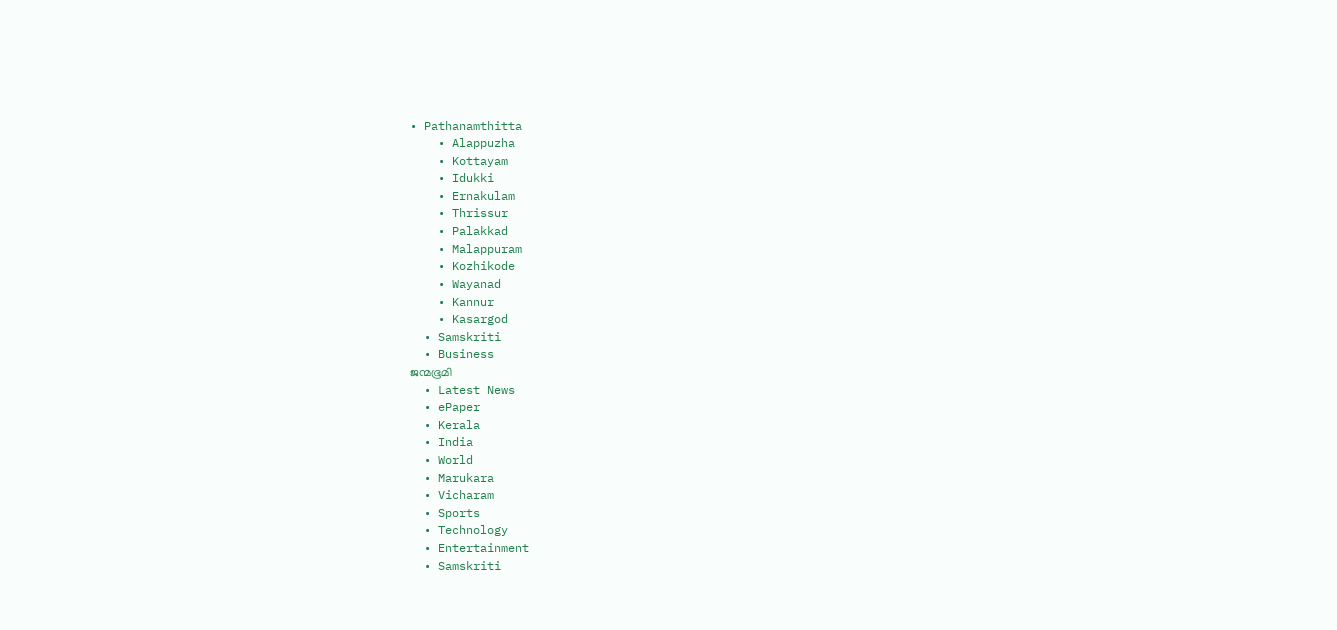• Pathanamthitta
    • Alappuzha
    • Kottayam
    • Idukki
    • Ernakulam
    • Thrissur
    • Palakkad
    • Malappuram
    • Kozhikode
    • Wayanad
    • Kannur
    • Kasargod
  • Samskriti
  • Business
ജന്മഭൂമി
  • Latest News
  • ePaper
  • Kerala
  • India
  • World
  • Marukara
  • Vicharam
  • Sports
  • Technology
  • Entertainment
  • Samskriti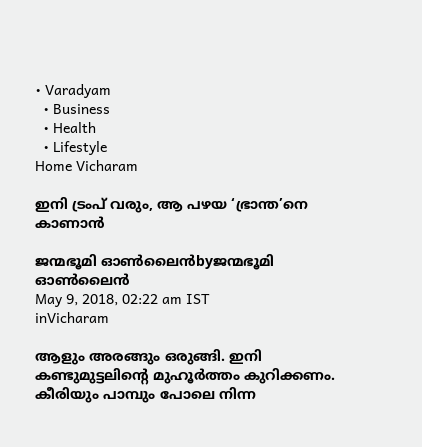• Varadyam
  • Business
  • Health
  • Lifestyle
Home Vicharam

ഇനി ട്രംപ് വരും, ആ പഴയ ‘ഭ്രാന്ത’നെ കാണാന്‍

ജന്മഭൂമി ഓണ്‍ലൈന്‍byജന്മഭൂമി ഓണ്‍ലൈന്‍
May 9, 2018, 02:22 am IST
inVicharam

ആളും അരങ്ങും ഒരുങ്ങി. ഇനി കണ്ടുമുട്ടലിന്റെ മുഹൂര്‍ത്തം കുറിക്കണം. കീരിയും പാമ്പും പോലെ നിന്ന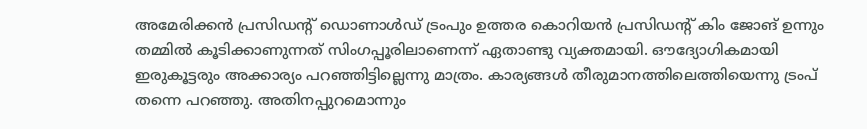അമേരിക്കന്‍ പ്രസിഡന്റ് ഡൊണാള്‍ഡ് ട്രംപും ഉത്തര കൊറിയന്‍ പ്രസിഡന്റ് കിം ജോങ് ഉന്നും തമ്മില്‍ കൂടിക്കാണുന്നത് സിംഗപ്പൂരിലാണെന്ന് ഏതാണ്ടു വ്യക്തമായി. ഔദ്യോഗികമായി ഇരുകൂട്ടരും അക്കാര്യം പറഞ്ഞിട്ടില്ലെന്നു മാത്രം. കാര്യങ്ങള്‍ തീരുമാനത്തിലെത്തിയെന്നു ട്രംപ് തന്നെ പറഞ്ഞു. അതിനപ്പുറമൊന്നും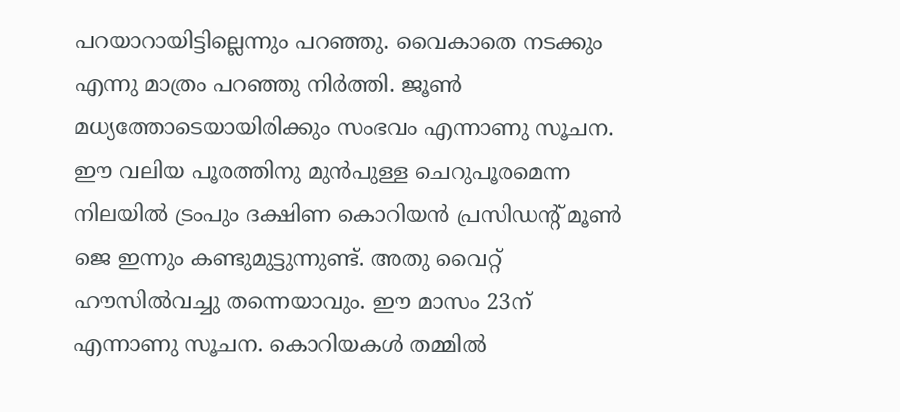പറയാറായിട്ടില്ലെന്നും പറഞ്ഞു. വൈകാതെ നടക്കും എന്നു മാത്രം പറഞ്ഞു നിര്‍ത്തി. ജൂണ്‍ മധ്യത്തോടെയായിരിക്കും സംഭവം എന്നാണു സൂചന. ഈ വലിയ പൂരത്തിനു മുന്‍പുള്ള ചെറുപൂരമെന്ന നിലയില്‍ ട്രംപും ദക്ഷിണ കൊറിയന്‍ പ്രസിഡന്റ് മൂണ്‍ ജെ ഇന്നും കണ്ടുമുട്ടുന്നുണ്ട്. അതു വൈറ്റ് ഹൗസില്‍വച്ചു തന്നെയാവും. ഈ മാസം 23ന് എന്നാണു സൂചന. കൊറിയകള്‍ തമ്മില്‍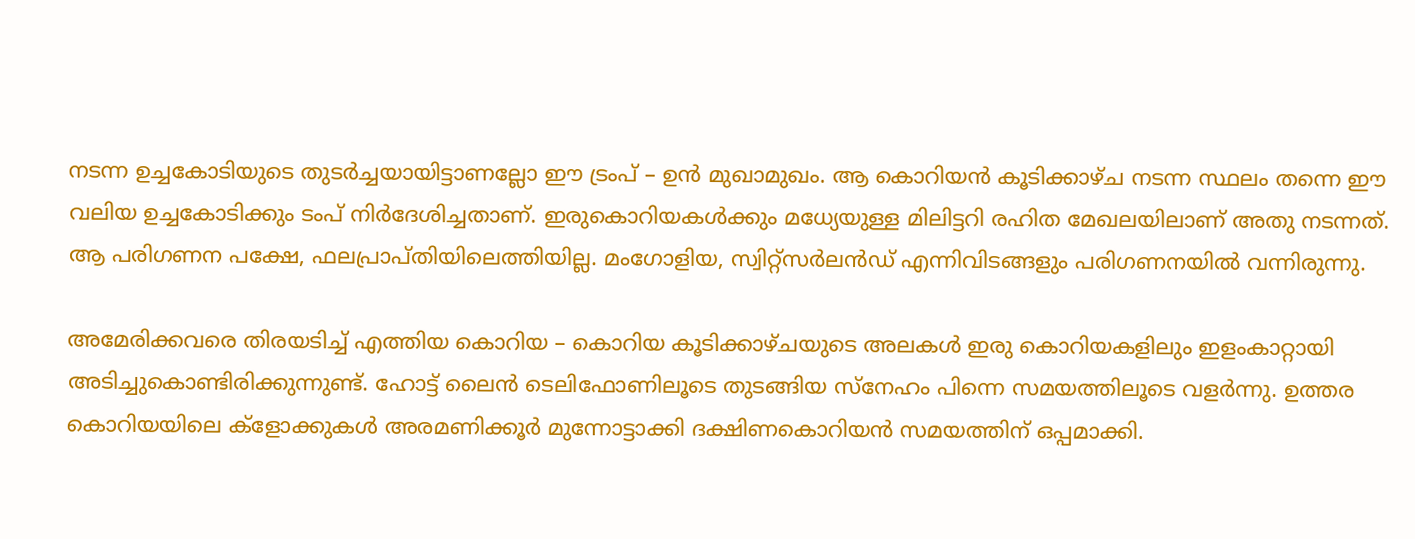നടന്ന ഉച്ചകോടിയുടെ തുടര്‍ച്ചയായിട്ടാണല്ലോ ഈ ട്രംപ് – ഉന്‍ മുഖാമുഖം. ആ കൊറിയന്‍ കൂടിക്കാഴ്ച നടന്ന സ്ഥലം തന്നെ ഈ വലിയ ഉച്ചകോടിക്കും ടംപ് നിര്‍ദേശിച്ചതാണ്. ഇരുകൊറിയകള്‍ക്കും മധ്യേയുള്ള മിലിട്ടറി രഹിത മേഖലയിലാണ് അതു നടന്നത്. ആ പരിഗണന പക്ഷേ, ഫലപ്രാപ്തിയിലെത്തിയില്ല. മംഗോളിയ, സ്വിറ്റ്‌സര്‍ലന്‍ഡ് എന്നിവിടങ്ങളും പരിഗണനയില്‍ വന്നിരുന്നു.

അമേരിക്കവരെ തിരയടിച്ച് എത്തിയ കൊറിയ – കൊറിയ കൂടിക്കാഴ്ചയുടെ അലകള്‍ ഇരു കൊറിയകളിലും ഇളംകാറ്റായി അടിച്ചുകൊണ്ടിരിക്കുന്നുണ്ട്. ഹോട്ട് ലൈന്‍ ടെലിഫോണിലൂടെ തുടങ്ങിയ സ്‌നേഹം പിന്നെ സമയത്തിലൂടെ വളര്‍ന്നു. ഉത്തര കൊറിയയിലെ ക്‌ളോക്കുകള്‍ അരമണിക്കൂര്‍ മുന്നോട്ടാക്കി ദക്ഷിണകൊറിയന്‍ സമയത്തിന് ഒപ്പമാക്കി.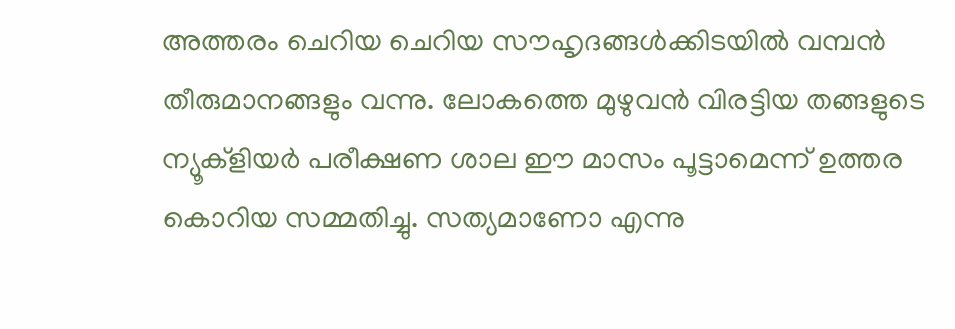അത്തരം ചെറിയ ചെറിയ സൗഹൃദങ്ങള്‍ക്കിടയില്‍ വമ്പന്‍ തീരുമാനങ്ങളും വന്നു. ലോകത്തെ മുഴുവന്‍ വിരട്ടിയ തങ്ങളുടെ ന്യൂക്‌ളിയര്‍ പരീക്ഷണ ശാല ഈ മാസം പൂട്ടാമെന്ന് ഉത്തര കൊറിയ സമ്മതിച്ചു. സത്യമാണോ എന്നു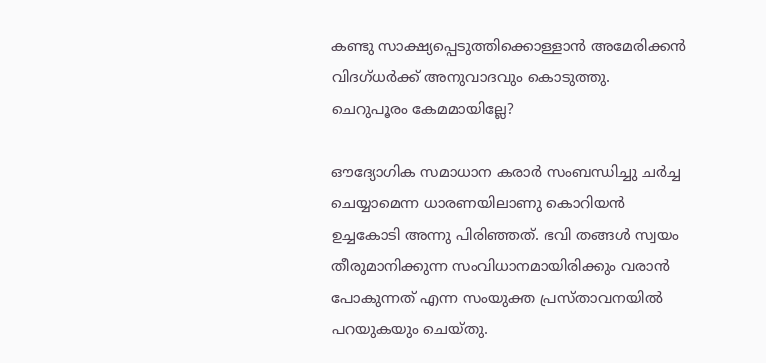കണ്ടു സാക്ഷ്യപ്പെടുത്തിക്കൊള്ളാന്‍ അമേരിക്കന്‍ വിദഗ്ധര്‍ക്ക് അനുവാദവും കൊടുത്തു. ചെറുപൂരം കേമമായില്ലേ?

ഔദ്യോഗിക സമാധാന കരാര്‍ സംബന്ധിച്ചു ചര്‍ച്ച ചെയ്യാമെന്ന ധാരണയിലാണു കൊറിയന്‍ ഉച്ചകോടി അന്നു പിരിഞ്ഞത്. ഭവി തങ്ങള്‍ സ്വയം തീരുമാനിക്കുന്ന സംവിധാനമായിരിക്കും വരാന്‍ പോകുന്നത് എന്ന സംയുക്ത പ്രസ്താവനയില്‍ പറയുകയും ചെയ്തു.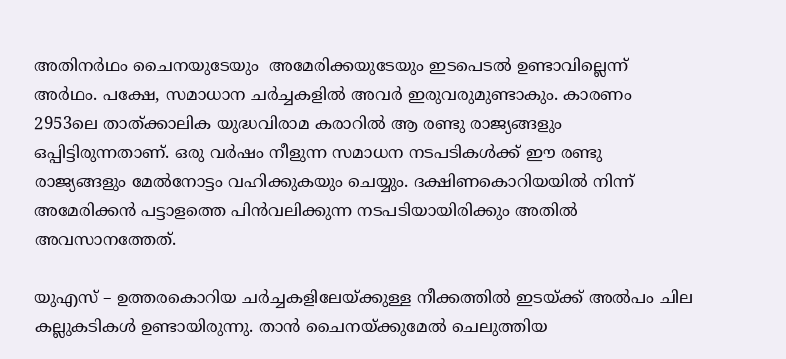അതിനര്‍ഥം ചൈനയുടേയും  അമേരിക്കയുടേയും ഇടപെടല്‍ ഉണ്ടാവില്ലെന്ന് അര്‍ഥം. പക്ഷേ, സമാധാന ചര്‍ച്ചകളില്‍ അവര്‍ ഇരുവരുമുണ്ടാകും. കാരണം 2953ലെ താത്ക്കാലിക യുദ്ധവിരാമ കരാറില്‍ ആ രണ്ടു രാജ്യങ്ങളും ഒപ്പിട്ടിരുന്നതാണ്. ഒരു വര്‍ഷം നീളുന്ന സമാധന നടപടികള്‍ക്ക് ഈ രണ്ടു രാജ്യങ്ങളും മേല്‍നോട്ടം വഹിക്കുകയും ചെയ്യും. ദക്ഷിണകൊറിയയില്‍ നിന്ന് അമേരിക്കന്‍ പട്ടാളത്തെ പിന്‍വലിക്കുന്ന നടപടിയായിരിക്കും അതില്‍ അവസാനത്തേത്.

യുഎസ് – ഉത്തരകൊറിയ ചര്‍ച്ചകളിലേയ്‌ക്കുള്ള നീക്കത്തില്‍ ഇടയ്‌ക്ക് അല്‍പം ചില കല്ലുകടികള്‍ ഉണ്ടായിരുന്നു. താന്‍ ചൈനയ്‌ക്കുമേല്‍ ചെലുത്തിയ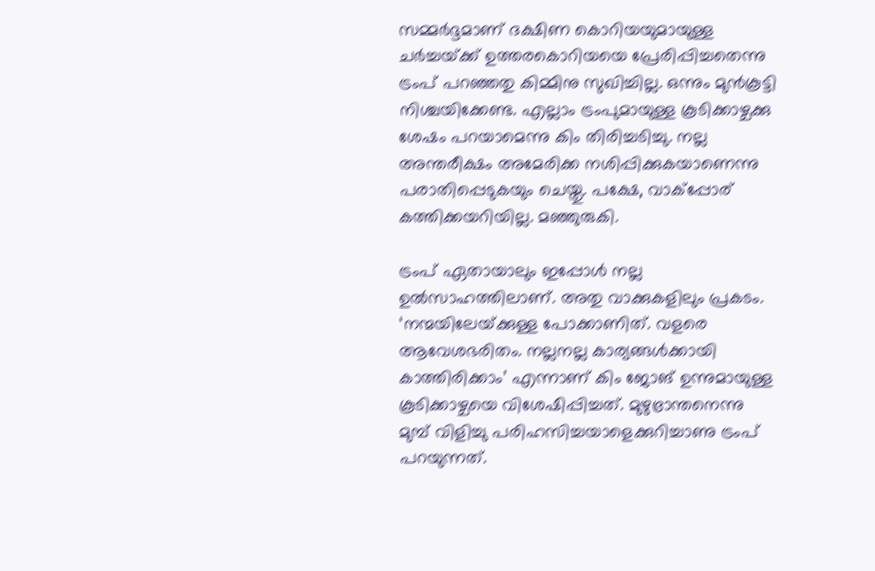സമ്മര്‍ദ്ദമാണ് ദക്ഷിണ കൊറിയയുമായുള്ള ചര്‍ച്ചയ്‌ക്ക് ഉത്തരകൊറിയയെ പ്രേരിപ്പിച്ചതെന്നു ട്രംപ് പറഞ്ഞതു കിമ്മിനു സുഖിച്ചില്ല. ഒന്നും മുന്‍കൂട്ടി നിശ്ചയിക്കേണ്ട. എല്ലാം ട്രംപുമായുള്ള കൂടിക്കാഴ്ചക്കു ശേഷം പറയാമെന്നു കിം തിരിച്ചടിച്ചു. നല്ല അന്തരീക്ഷം അമേരിക്ക നശിപ്പിക്കുകയാണെന്നു പരാതിപ്പെടുകയും ചെയ്തു. പക്ഷേ, വാക്‌പ്പോര് കത്തിക്കയറിയില്ല. മഞ്ഞുരുകി.

ട്രംപ് ഏതായാലും ഇപ്പോള്‍ നല്ല ഉല്‍സാഹത്തിലാണ്. അതു വാക്കുകളിലും പ്രകടം. ‘നന്മയിലേയ്‌ക്കുള്ള പോക്കാണിത്. വളരെ ആവേശഭരിതം. നല്ലനല്ല കാര്യങ്ങള്‍ക്കായി കാത്തിരിക്കാം’ എന്നാണ് കിം ജോങ് ഉന്നുമായുള്ള കൂടിക്കാഴ്ചയെ വിശേഷിപ്പിച്ചത്. മുഴുഭ്രാന്തനെന്നു മുമ്പ് വിളിച്ചു പരിഹസിച്ചയാളെക്കുറിച്ചാണു ട്രംപ് പറയുന്നത്.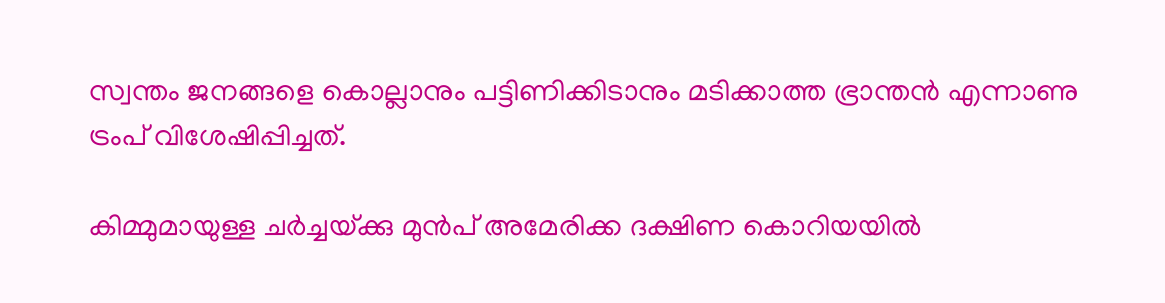സ്വന്തം ജനങ്ങളെ കൊല്ലാനും പട്ടിണിക്കിടാനും മടിക്കാത്ത ഭ്രാന്തന്‍ എന്നാണു ട്രംപ് വിശേഷിപ്പിച്ചത്.

കിമ്മുമായുള്ള ചര്‍ച്ചയ്‌ക്കു മുന്‍പ് അമേരിക്ക ദക്ഷിണ കൊറിയയില്‍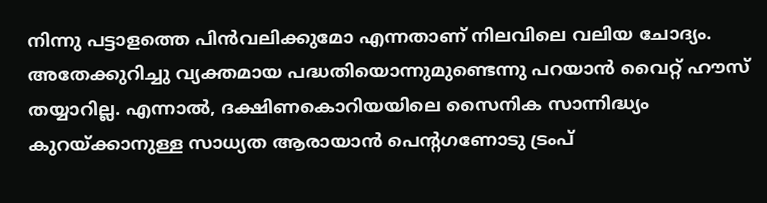നിന്നു പട്ടാളത്തെ പിന്‍വലിക്കുമോ എന്നതാണ് നിലവിലെ വലിയ ചോദ്യം. അതേക്കുറിച്ചു വ്യക്തമായ പദ്ധതിയൊന്നുമുണ്ടെന്നു പറയാന്‍ വൈറ്റ് ഹൗസ് തയ്യാറില്ല. എന്നാല്‍, ദക്ഷിണകൊറിയയിലെ സൈനിക സാന്നിദ്ധ്യം കുറയ്‌ക്കാനുള്ള സാധ്യത ആരായാന്‍ പെന്റഗണോടു ട്രംപ്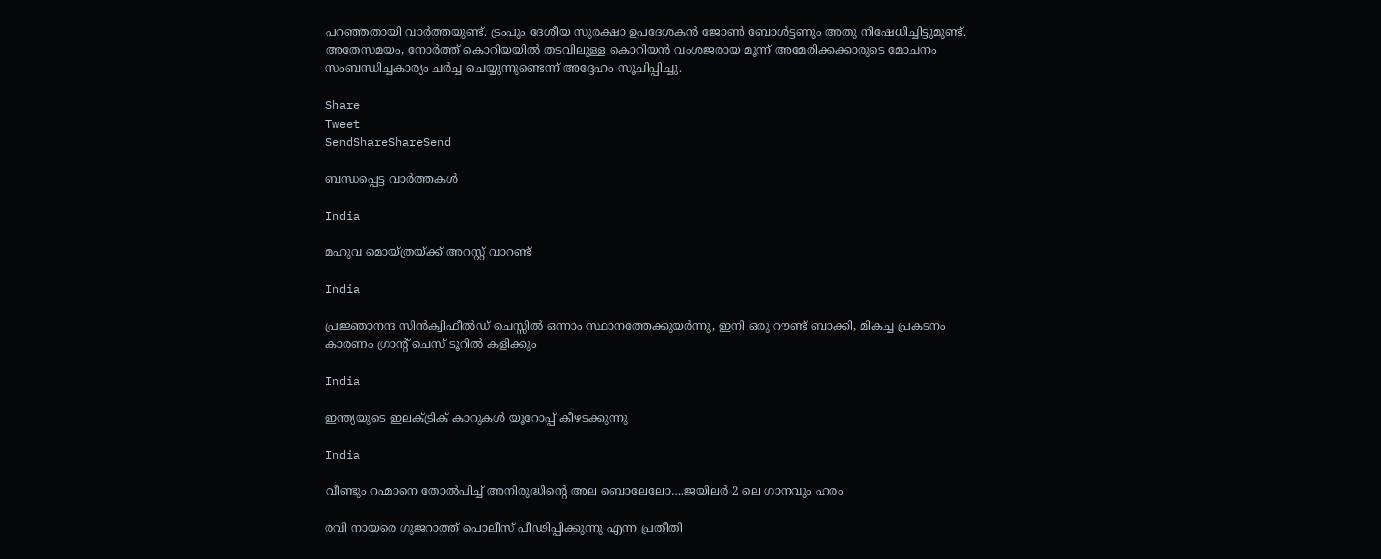പറഞ്ഞതായി വാര്‍ത്തയുണ്ട്. ട്രംപും ദേശീയ സുരക്ഷാ ഉപദേശകന്‍ ജോണ്‍ ബോള്‍ട്ടണും അതു നിഷേധിച്ചിട്ടുമുണ്ട്. അതേസമയം, നോര്‍ത്ത് കൊറിയയില്‍ തടവിലുള്ള കൊറിയന്‍ വംശജരായ മൂന്ന് അമേരിക്കക്കാരുടെ മോചനം സംബന്ധിച്ചകാര്യം ചര്‍ച്ച ചെയ്യുന്നുണ്ടെന്ന് അദ്ദേഹം സൂചിപ്പിച്ചു.

Share
Tweet
SendShareShareSend

ബന്ധപ്പെട്ട വാര്‍ത്തകള്‍

India

മഹുവ മൊയ്ത്രയ്‌ക്ക് അറസ്റ്റ് വാറണ്ട്

India

പ്രജ്ഞാനന്ദ സിന്‍ക്വിഫീല്‍ഡ് ചെസ്സില്‍ ഒന്നാം സ്ഥാനത്തേക്കുയര്‍ന്നു, ഇനി ഒരു റൗണ്ട് ബാക്കി, മികച്ച പ്രകടനം കാരണം ഗ്രാന്‍റ് ചെസ് ടൂറില്‍ കളിക്കും

India

ഇന്ത്യയുടെ ഇലക്ട്രിക് കാറുകള്‍ യൂറോപ്പ് കീഴടക്കുന്നു

India

വീണ്ടും റഹ്മാനെ തോല്‍പിച്ച് അനിരുദ്ധിന്റെ അല ബൊലേലോ….ജയിലര്‍ 2 ലെ ഗാനവും ഹരം

രവി നായരെ ഗുജറാത്ത് പൊലീസ് പീഢിപ്പിക്കുന്നു എന്ന പ്രതീതി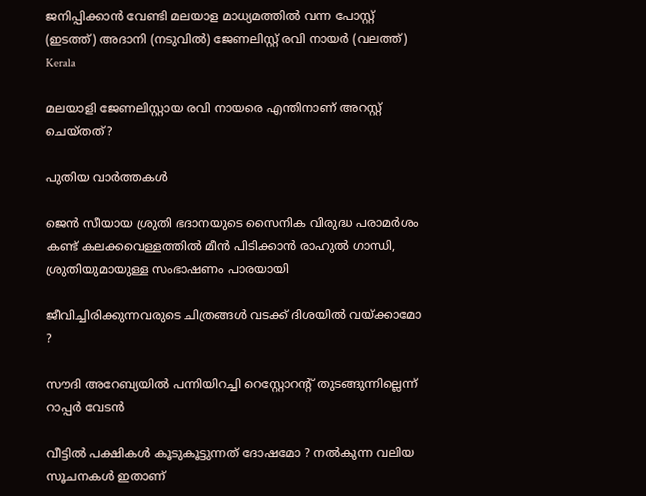ജനിപ്പിക്കാന്‍ വേണ്ടി മലയാള മാധ്യമത്തില്‍ വന്ന പോസ്റ്റ് (ഇടത്ത്) അദാനി (നടുവില്‍) ജേണലിസ്റ്റ് രവി നായര്‍ (വലത്ത്)
Kerala

മലയാളി ജേണലിസ്റ്റായ രവി നായരെ എന്തിനാണ് അറസ്റ്റ് ചെയ്തത്?

പുതിയ വാര്‍ത്തകള്‍

ജെന്‍ സീയായ ശ്രുതി ഭദാനയുടെ സൈനിക വിരുദ്ധ പരാമർശം കണ്ട് കലക്കവെള്ളത്തില്‍ മീന്‍ പിടിക്കാന്‍ രാഹുല്‍ ഗാന്ധി, ശ്രുതിയുമായുള്ള സംഭാഷണം പാരയായി

ജീവിച്ചിരിക്കുന്നവരുടെ ചിത്രങ്ങൾ വടക്ക് ദിശയിൽ വയ്‌ക്കാമോ ?

സൗദി അറേബ്യയില്‍ പന്നിയിറച്ചി റെസ്റ്റോറന്റ് തുടങ്ങുന്നില്ലെന്ന് റാപ്പര്‍ വേടന്‍

വീട്ടിൽ പക്ഷികൾ കൂടുകൂട്ടുന്നത് ദോഷമോ ? നൽകുന്ന വലിയ സൂചനകൾ ഇതാണ്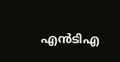എന്‍ടിഎ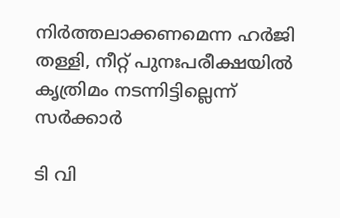നിര്‍ത്തലാക്കണമെന്ന ഹര്‍ജി തള്ളി, നീറ്റ് പുനഃപരീക്ഷയില്‍ കൃത്രിമം നടന്നിട്ടില്ലെന്ന് സര്‍ക്കാര്‍

ടി വി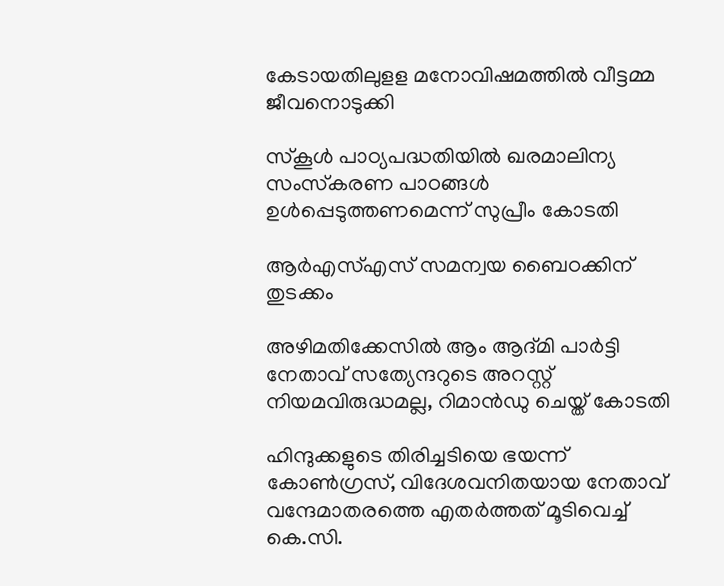കേടായതിലുളള മനോവിഷമത്തില്‍ വീട്ടമ്മ ജീവനൊടുക്കി

സ്‌കൂള്‍ പാഠ്യപദ്ധതിയില്‍ ഖരമാലിന്യ സംസ്‌കരണ പാഠങ്ങള്‍ ഉള്‍പ്പെടുത്തണമെന്ന് സുപ്രീം കോടതി

ആർഎസ്‌എസ് സമന്വയ ബൈഠക്കിന് തുടക്കം

അഴിമതിക്കേസില്‍ ആം ആദ്മി പാര്‍ട്ടി നേതാവ് സത്യേന്ദറുടെ അറസ്റ്റ് നിയമവിരുദ്ധമല്ല, റിമാന്‍ഡു ചെയ്ത് കോടതി

ഹിന്ദുക്കളുടെ തിരിച്ചടിയെ ഭയന്ന് കോണ്‍ഗ്രസ്, വിദേശവനിതയായ നേതാവ് വന്ദേമാതരത്തെ എതര്‍ത്തത് മൂടിവെച്ച് കെ.സി.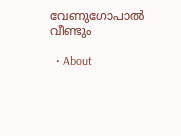വേണുഗോപാല്‍ വീണ്ടും

  • About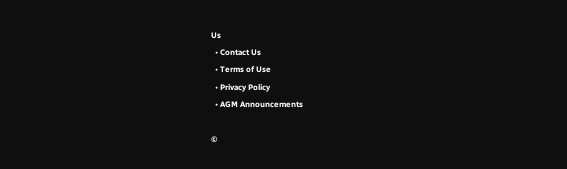Us
  • Contact Us
  • Terms of Use
  • Privacy Policy
  • AGM Announcements

©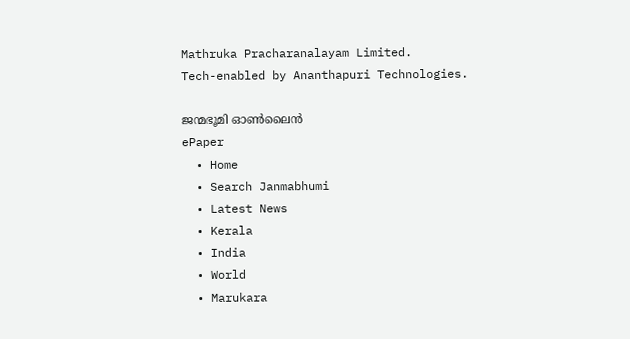Mathruka Pracharanalayam Limited.
Tech-enabled by Ananthapuri Technologies.

ജന്മഭൂമി ഓണ്‍ലൈന്‍
ePaper
  • Home
  • Search Janmabhumi
  • Latest News
  • Kerala
  • India
  • World
  • Marukara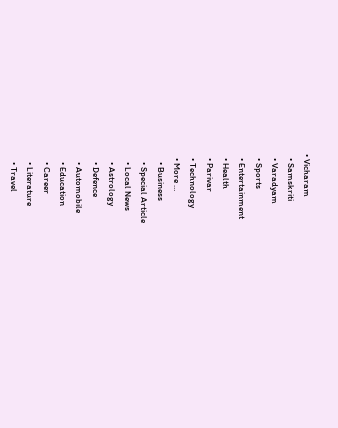• Vicharam
  • Samskriti
  • Varadyam
  • Sports
  • Entertainment
  • Health
  • Parivar
  • Technology
  • More …
    • Business
    • Special Article
    • Local News
    • Astrology
    • Defence
    • Automobile
    • Education
    • Career
    • Literature
    • Travel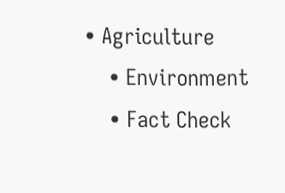• Agriculture
    • Environment
    • Fact Check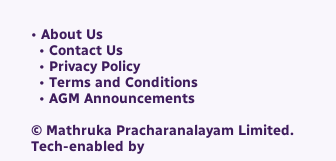• About Us
  • Contact Us
  • Privacy Policy
  • Terms and Conditions
  • AGM Announcements

© Mathruka Pracharanalayam Limited.
Tech-enabled by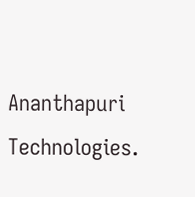Ananthapuri Technologies.